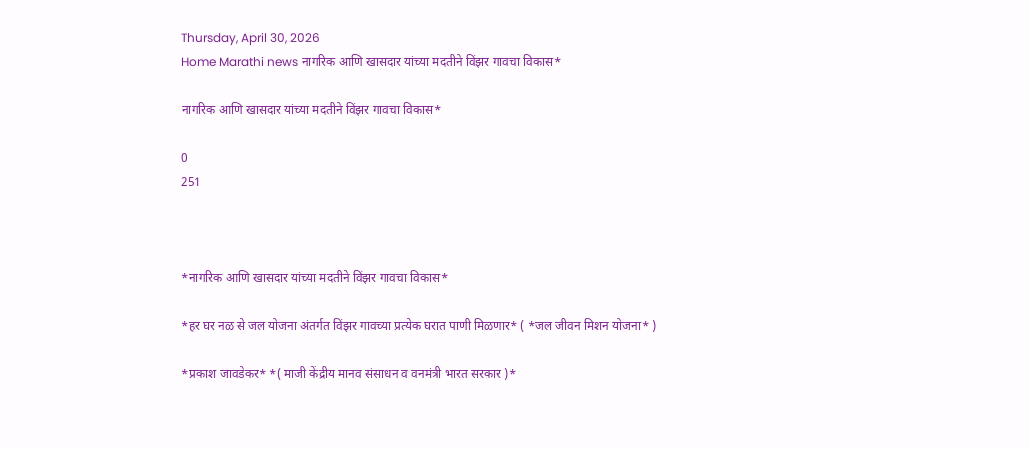Thursday, April 30, 2026
Home Marathi news नागरिक आणि खासदार यांच्या मदतीने विंझर गावचा विकास*

नागरिक आणि खासदार यांच्या मदतीने विंझर गावचा विकास*

0
251



*नागरिक आणि खासदार यांच्या मदतीने विंझर गावचा विकास*

*हर घर नळ से जल योजना अंतर्गत विंझर गावच्या प्रत्येक घरात पाणी मिळणार* ( *जल जीवन मिशन योजना* )

*प्रकाश जावडेकर* *( माजी केंद्रीय मानव संसाधन व वनमंत्री भारत सरकार )*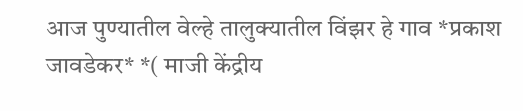आज पुण्यातील वेल्हे तालुक्यातील विंझर हे गाव *प्रकाश जावडेकर* *( माजी केंद्रीय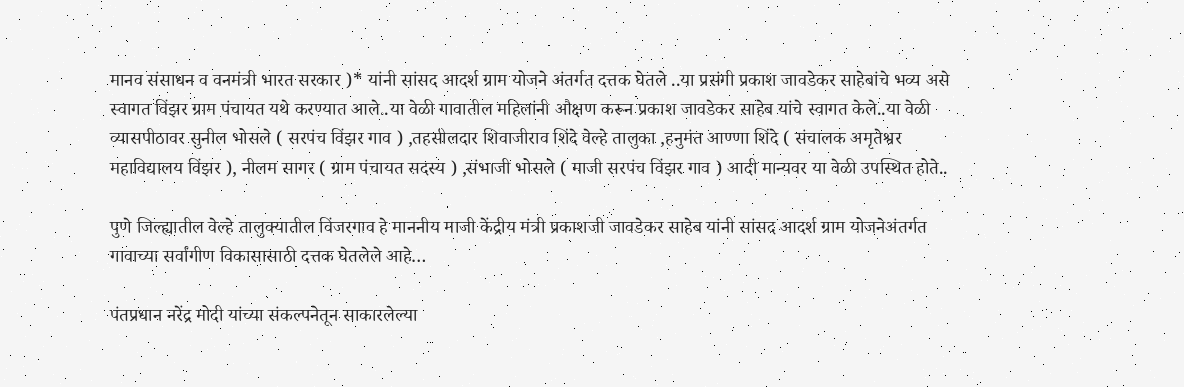मानव संसाधन व वनमंत्री भारत सरकार )* यांनी सांसद आदर्श ग्राम योजने अंतर्गत दत्तक घेतले ..या प्रसंगी प्रकाश जावडेकर साहेबांचे भव्य असे स्वागत विंझर ग्राम पंचायत यथे करण्यात आले..या वेळी गावातील महिलांनी औक्षण करून प्रकाश जावडेकर साहेब यांचे स्वागत केले..या वेळी व्यासपीठावर सुनील भोसले ( सरपंच विंझर गाव ) ,तहसीलदार शिवाजीराव शिंदे वेल्हे तालुका ,हनुमंत आण्णा शिंदे ( संचालक अमृतेश्वर महाविद्यालय विंझर ), नीलम सागर ( ग्राम पंचायत सदस्य ) ,संभाजी भोसले ( माजी सरपंच विंझर गाव ) आदी मान्यवर या वेळी उपस्थित होते..

पुणे जिल्ह्यातील वेल्हे तालुक्यातील विंजरगाव हे माननीय माजी केंद्रीय मंत्री प्रकाशजी जावडेकर साहेब यांनी सांसद आदर्श ग्राम योजनेअंतर्गत गावाच्या सर्वांगीण विकासासाठी दत्तक घेतलेले आहे…

पंतप्रधान नरेंद्र मोदी यांच्या संकल्पनेतून साकारलेल्या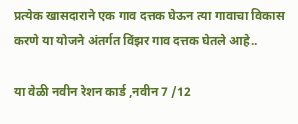प्रत्येक खासदाराने एक गाव दत्तक घेऊन त्या गावाचा विकास करणे या योजने अंतर्गत विंझर गाव दत्तक घेतले आहे..

या वेळी नवीन रेशन कार्ड ,नवीन 7 /12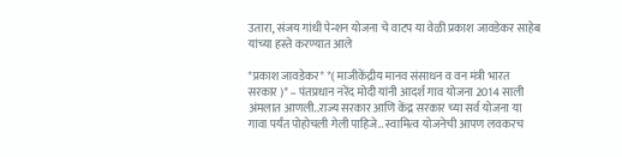उतारा, संजय गांधी पेन्शन योजना चे वाटप या वेळी प्रकाश जावडेकर साहेब यांच्या हस्ते करण्यात आले

*प्रकाश जावडेकर* *( माजीकेंद्रीय मानव संसाधन व वन मंत्री भारत सरकार )* – पंतप्रधान नरेंद मोदी यांनी आदर्श गाव योजना 2014 साली अंमलात आणली..राज्य सरकार आणि केंद्र सरकार च्या सर्व योजना या गावा पर्यंत पोहोचली गेली पाहिजे.. स्वामित्व योजनेची आपण लवकरच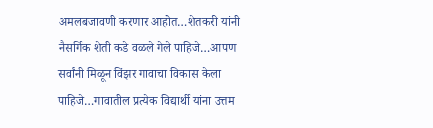अमलबजावणी करणार आहोत…शेतकरी यांनी नैसर्गिक शेती कडे वळले गेले पाहिजे…आपण सर्वांनी मिळून विंझर गावाचा विकास केला पाहिजे…गावातील प्रत्येक विद्यार्थी यांना उत्तम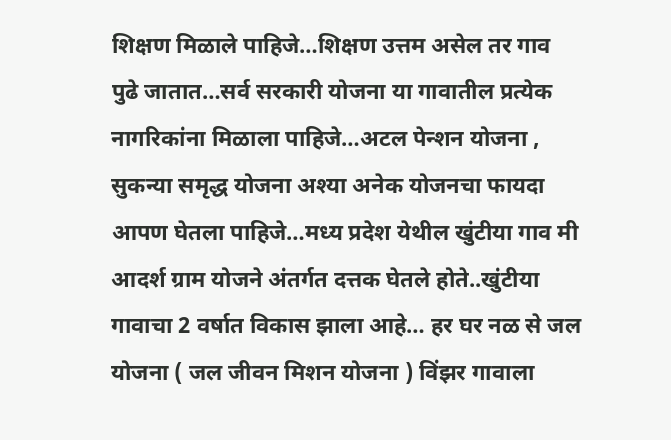शिक्षण मिळाले पाहिजे…शिक्षण उत्तम असेल तर गाव पुढे जातात…सर्व सरकारी योजना या गावातील प्रत्येक नागरिकांना मिळाला पाहिजे…अटल पेन्शन योजना , सुकन्या समृद्ध योजना अश्या अनेक योजनचा फायदा आपण घेतला पाहिजे…मध्य प्रदेश येथील खुंटीया गाव मी आदर्श ग्राम योजने अंतर्गत दत्तक घेतले होते..खुंटीया गावाचा 2 वर्षात विकास झाला आहे… हर घर नळ से जल योजना ( जल जीवन मिशन योजना ) विंझर गावाला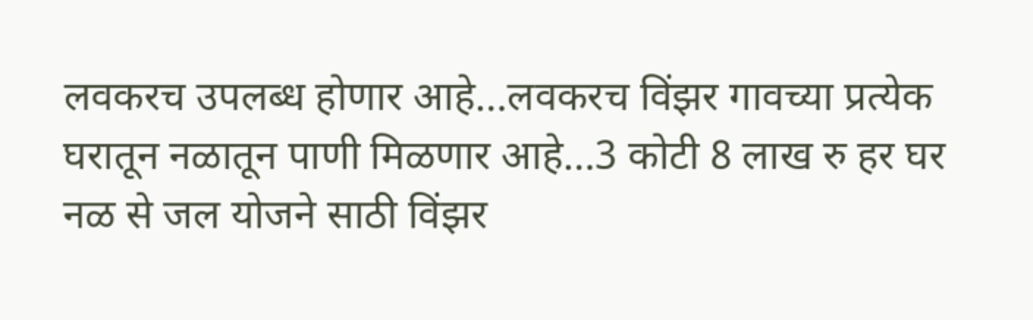लवकरच उपलब्ध होणार आहे…लवकरच विंझर गावच्या प्रत्येक घरातून नळातून पाणी मिळणार आहे…3 कोटी 8 लाख रु हर घर नळ से जल योजने साठी विंझर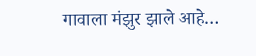गावाला मंझुर झाले आहे…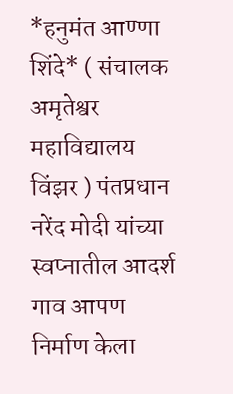*हनुमंत आण्णा शिंदे* ( संचालक अमृतेश्वर महाविद्यालय विंझर ) पंतप्रधान नरेंद मोदी यांच्या स्वप्नातील आदर्श गाव आपण निर्माण केला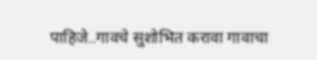पाहिजे..गावचे सुशोभित करावा गावाचा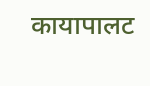कायापालट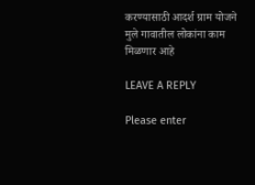करण्यासाठी आदर्श ग्राम योजने मुले गावातील लोकांना काम मिळणार आहे

LEAVE A REPLY

Please enter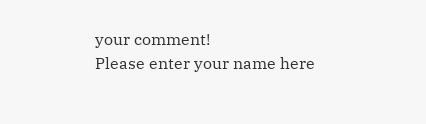your comment!
Please enter your name here